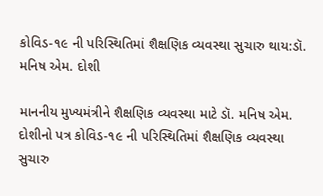કોવિડ-૧૯ ની પરિસ્થિતિમાં શૈક્ષણિક વ્યવસ્થા સુચારુ થાય:ડૉ. મનિષ એમ. દોશી

માનનીય મુખ્યમંત્રીને શૈક્ષણિક વ્યવસ્થા માટે ડૉ. મનિષ એમ. દોશીનો પત્ર કોવિડ-૧૯ ની પરિસ્થિતિમાં શૈક્ષણિક વ્યવસ્થા સુચારુ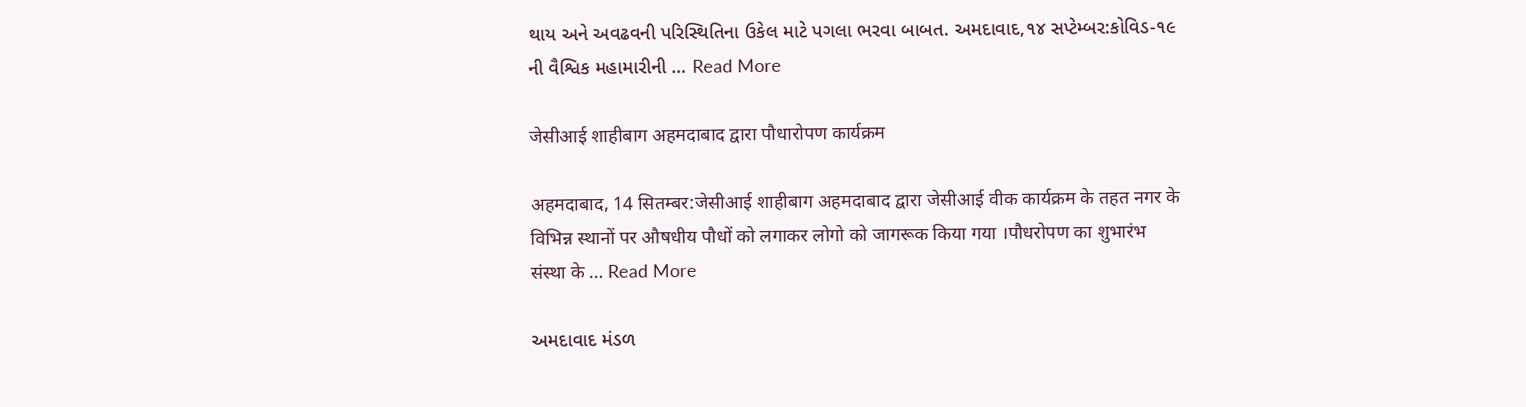થાય અને અવઢવની પરિસ્થિતિના ઉકેલ માટે પગલા ભરવા બાબત. અમદાવાદ,૧૪ સપ્ટેમ્બર:કોવિડ-૧૯ ની વૈશ્વિક મહામારીની … Read More

जेसीआई शाहीबाग अहमदाबाद द्वारा पौधारोपण कार्यक्रम

अहमदाबाद, 14 सितम्बर:जेसीआई शाहीबाग अहमदाबाद द्वारा जेसीआई वीक कार्यक्रम के तहत नगर के विभिन्न स्थानों पर औषधीय पौधों को लगाकर लोगो को जागरूक किया गया ।पौधरोपण का शुभारंभ संस्था के … Read More

અમદાવાદ મંડળ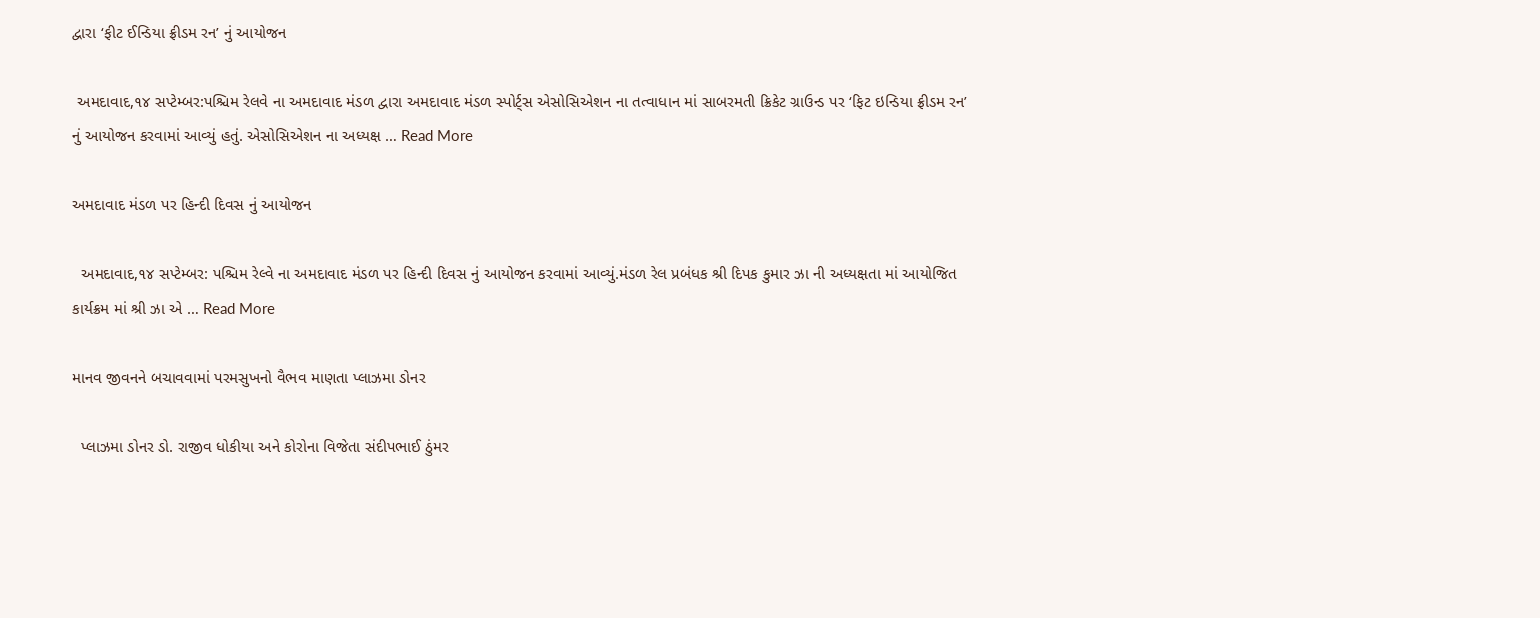દ્વારા ‘ફીટ ઈન્ડિયા ફ્રીડમ રન’ નું આયોજન

 અમદાવાદ,૧૪ સપ્ટેમ્બર:પશ્ચિમ રેલવે ના અમદાવાદ મંડળ દ્વારા અમદાવાદ મંડળ સ્પોર્ટ્સ એસોસિએશન ના તત્વાધાન માં સાબરમતી ક્રિકેટ ગ્રાઉન્ડ પર ‘ફિટ ઇન્ડિયા ફ્રીડમ રન’ નું આયોજન કરવામાં આવ્યું હતું. એસોસિએશન ના અધ્યક્ષ … Read More

અમદાવાદ મંડળ પર હિન્દી દિવસ નું આયોજન

  અમદાવાદ,૧૪ સપ્ટેમ્બર: પશ્ચિમ રેલ્વે ના અમદાવાદ મંડળ પર હિન્દી દિવસ નું આયોજન કરવામાં આવ્યું.મંડળ રેલ પ્રબંધક શ્રી દિપક કુમાર ઝા ની અધ્યક્ષતા માં આયોજિત કાર્યક્રમ માં શ્રી ઝા એ … Read More

માનવ જીવનને બચાવવામાં પરમસુખનો વૈભવ માણતા પ્લાઝમા ડોનર

  પ્લાઝમા ડોનર ડો. રાજીવ ધોકીયા અને કોરોના વિજેતા સંદીપભાઈ ઠુંમર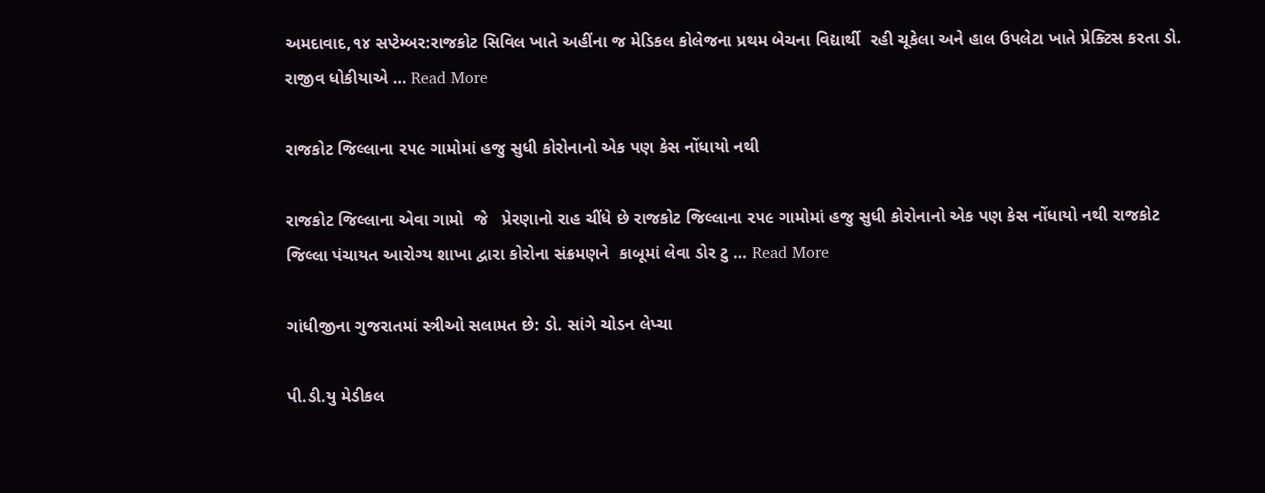અમદાવાદ,૧૪ સપ્ટેમ્બર:રાજકોટ સિવિલ ખાતે અહીંના જ મેડિકલ કોલેજના પ્રથમ બેચના વિદ્યાર્થી  રહી ચૂકેલા અને હાલ ઉપલેટા ખાતે પ્રેક્ટિસ કરતા ડો. રાજીવ ધોકીયાએ … Read More

રાજકોટ જિલ્લાના ૨૫૯ ગામોમાં હજુ સુધી કોરોનાનો એક પણ કેસ નોંધાયો નથી

રાજકોટ જિલ્લાના એવા ગામો  જે   પ્રેરણાનો રાહ ચીંધે છે રાજકોટ જિલ્લાના ૨૫૯ ગામોમાં હજુ સુધી કોરોનાનો એક પણ કેસ નોંધાયો નથી રાજકોટ જિલ્લા પંચાયત આરોગ્ય શાખા દ્વારા કોરોના સંક્રમણને  કાબૂમાં લેવા ડોર ટુ … Read More

ગાંધીજીના ગુજરાતમાં સ્ત્રીઓ સલામત છે: ડો. સાંગે ચોડન લેપ્ચા

પી.ડી.યુ મેડીકલ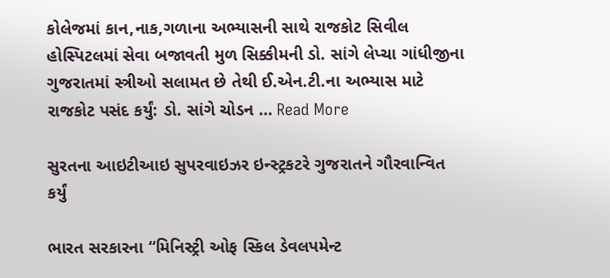કોલેજમાં કાન,નાક,ગળાના અભ્યાસની સાથે રાજકોટ સિવીલ હોસ્પિટલમાં સેવા બજાવતી મુળ સિક્કીમની ડો. સાંગે લેપ્ચા ગાંધીજીના ગુજરાતમાં સ્ત્રીઓ સલામત છે તેથી ઈ.એન.ટી.ના અભ્યાસ માટે રાજકોટ પસંદ કર્યું: ડો. સાંગે ચોડન … Read More

સુરતના આઇટીઆઇ સુપરવાઇઝર ઇન્સ્ટ્રકટરે ગુજરાતને ગૌરવાન્વિત કર્યું

ભારત સરકારના “મિનિસ્ટ્રી ઓફ સ્કિલ ડેવલપમેન્ટ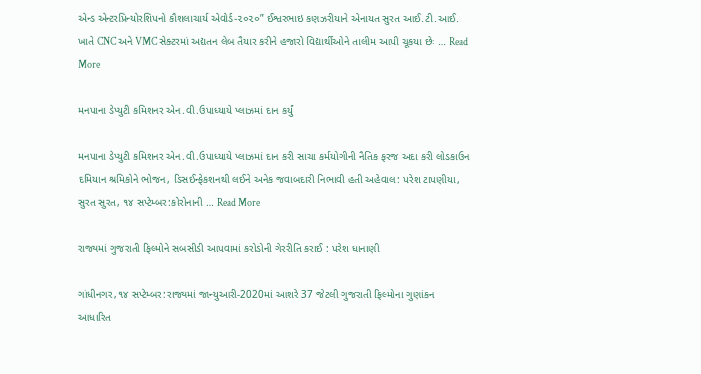એન્ડ એન્ટરપ્રિન્યોરશિપનો કૌશલાચાર્ય એવોર્ડ-૨૦૨૦” ઈશ્વરભાઇ કણઝરીયાને એનાયત સુરત આઈ.ટી.આઈ. ખાતે CNC અને VMC સેક્ટરમાં અદ્યતન લેબ તૈયાર કરીને હજારો વિદ્યાર્થીઓને તાલીમ આપી ચૂકયા છેઃ … Read More

મનપાના ડેપ્યુટી કમિશનર એન.વી.ઉપાધ્યાયે પ્લાઝમાં દાન કર્યું

મનપાના ડેપ્યુટી કમિશનર એન.વી.ઉપાધ્યાયે પ્લાઝમાં દાન કરી સાચા કર્મયોગીની નૈતિક ફરજ અદા કરી લોડકાઉન દમિયાન શ્રમિકોને ભોજન, ડિસઈન્ફેકશનથી લઈને અનેક જવાબદારી નિભાવી હતી અહેવાલ: પરેશ ટાપણીયા, સુરત સુરત, ૧૪ સપ્ટેમ્બર:કોરોનાની … Read More

રાજ્યમાં ગુજરાતી ફિલ્મોને સબસીડી આપવામાં કરોડોની ગેરરીતિ કરાઈ : પરેશ ધાનાણી

ગાંધીનગર,૧૪ સપ્ટેમ્બર:રાજ્યમાં જાન્યુઆરી-2020માં આશરે 37 જેટલી ગુજરાતી ફિલ્મોના ગુણાંકન આધારિત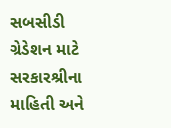સબસીડી ગ્રેડેશન માટે સરકારશ્રીના માહિતી અને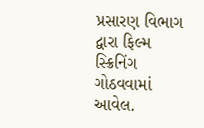પ્રસારણ વિભાગ દ્વારા ફિલ્મ સ્ક્રિનિંગ ગોઠવવામાં આવેલ.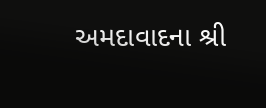અમદાવાદના શ્રી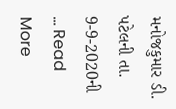મનોજકુમાર ડી. પટેલની તા. 9-9-2020ની … Read More